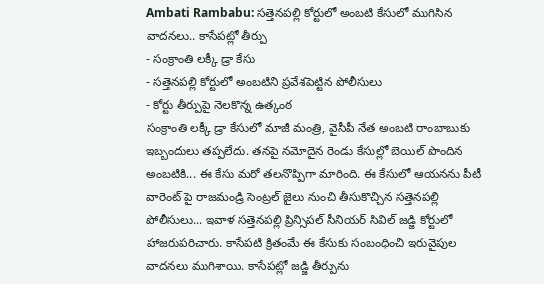Ambati Rambabu: సత్తెనపల్లి కోర్టులో అంబటి కేసులో ముగిసిన వాదనలు.. కాసేపట్లో తీర్పు
- సంక్రాంతి లక్కీ డ్రా కేసు
- సత్తెనపల్లి కోర్టులో అంబటిని ప్రవేశపెట్టిన పోలీసులు
- కోర్టు తీర్పుపై నెలకొన్న ఉత్కంఠ
సంక్రాంతి లక్కీ డ్రా కేసులో మాజీ మంత్రి, వైసీపీ నేత అంబటి రాంబాబుకు ఇబ్బందులు తప్పలేదు. తనపై నమోదైన రెండు కేసుల్లో బెయిల్ పొందిన అంబటికి... ఈ కేసు మరో తలనొప్పిగా మారింది. ఈ కేసులో ఆయనను పీటీ వారెంట్ పై రాజమండ్రి సెంట్రల్ జైలు నుంచి తీసుకొచ్చిన సత్తెనపల్లి పోలీసులు... ఇవాళ సత్తెనపల్లి ప్రిన్సిపల్ సీనియర్ సివిల్ జడ్జి కోర్టులో హాజరుపరిచారు. కాసేపటి క్రితంమే ఈ కేసుకు సంబంధించి ఇరువైపుల వాదనలు ముగిశాయి. కాసేపట్లో జడ్జి తీర్పును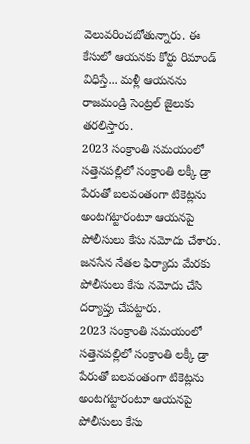వెలువరించబోతున్నారు. ఈ కేసులో ఆయనకు కోర్టు రిమాండ్ విధిస్తే... మళ్లీ ఆయనను రాజమండ్రి సెంట్రల్ జైలుకు తరలిస్తారు.
2023 సంక్రాంతి సమయంలో సత్తెనపల్లిలో సంక్రాంతి లక్కీ డ్రా పేరుతో బలవంతంగా టికెట్లను అంటగట్టారంటూ ఆయనపై పోలీసులు కేసు నమోదు చేశారు. జనసేన నేతల ఫిర్యాదు మేరకు పోలీసులు కేసు నమోదు చేసి దర్యాప్తు చేపట్టారు.
2023 సంక్రాంతి సమయంలో సత్తెనపల్లిలో సంక్రాంతి లక్కీ డ్రా పేరుతో బలవంతంగా టికెట్లను అంటగట్టారంటూ ఆయనపై పోలీసులు కేసు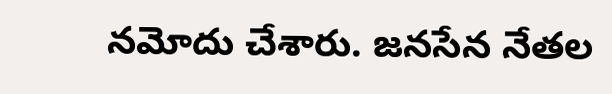నమోదు చేశారు. జనసేన నేతల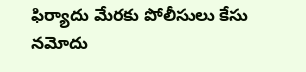ఫిర్యాదు మేరకు పోలీసులు కేసు నమోదు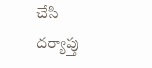చేసి దర్యాప్తు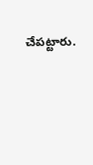చేపట్టారు.